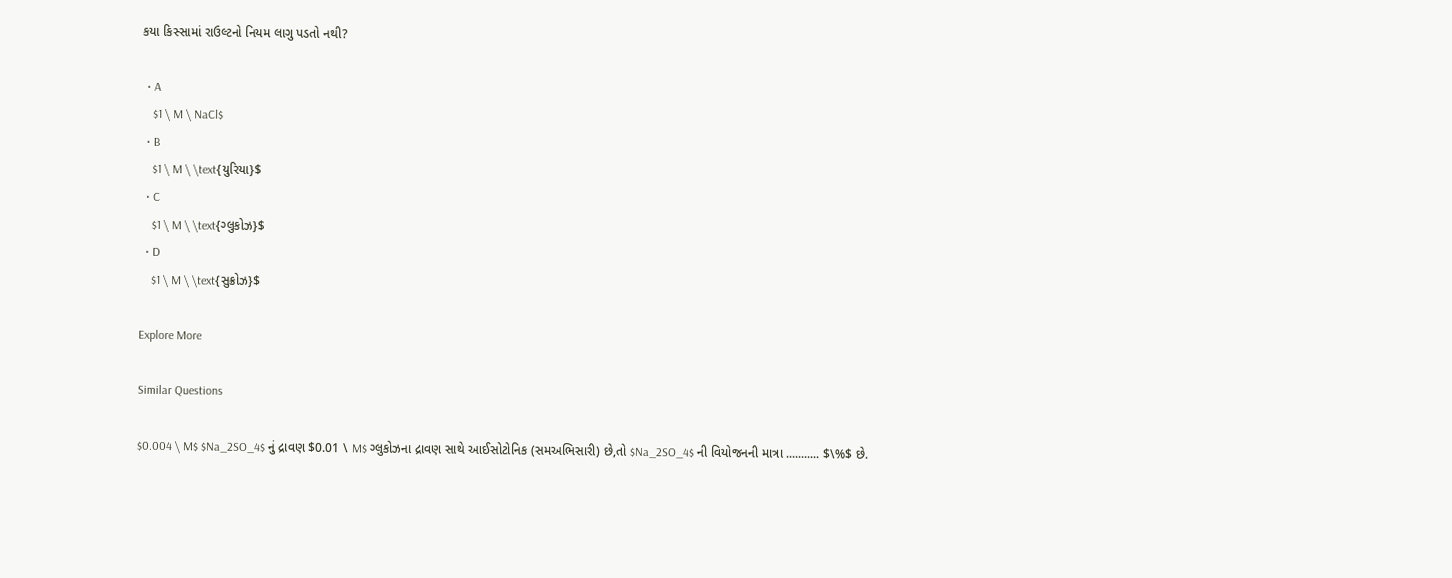કયા કિસ્સામાં રાઉલ્ટનો નિયમ લાગુ પડતો નથી?

  • A
    $1 \ M \ NaCl$
  • B
    $1 \ M \ \text{યુરિયા}$
  • C
    $1 \ M \ \text{ગ્લુકોઝ}$
  • D
    $1 \ M \ \text{સુક્રોઝ}$

Explore More

Similar Questions

$0.004 \ M$ $Na_2SO_4$ નું દ્રાવણ $0.01 \ M$ ગ્લુકોઝના દ્રાવણ સાથે આઈસોટોનિક (સમઅભિસારી) છે,તો $Na_2SO_4$ ની વિયોજનની માત્રા ........... $\%$ છે.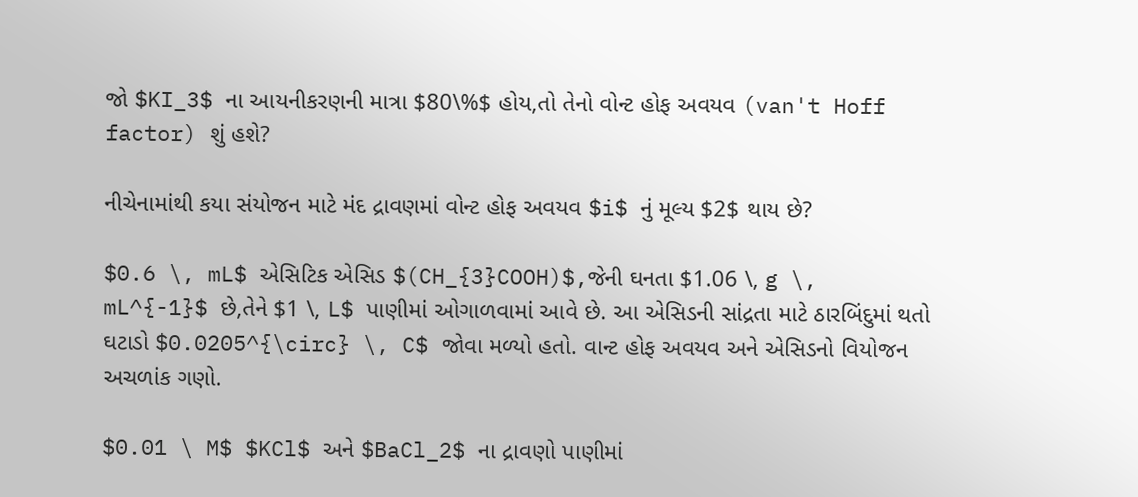જો $KI_3$ ના આયનીકરણની માત્રા $80\%$ હોય,તો તેનો વોન્ટ હોફ અવયવ (van't Hoff factor) શું હશે?

નીચેનામાંથી કયા સંયોજન માટે મંદ દ્રાવણમાં વોન્ટ હોફ અવયવ $i$ નું મૂલ્ય $2$ થાય છે?

$0.6 \, mL$ એસિટિક એસિડ $(CH_{3}COOH)$,જેની ઘનતા $1.06 \, g \, mL^{-1}$ છે,તેને $1 \, L$ પાણીમાં ઓગાળવામાં આવે છે. આ એસિડની સાંદ્રતા માટે ઠારબિંદુમાં થતો ઘટાડો $0.0205^{\circ} \, C$ જોવા મળ્યો હતો. વાન્ટ હોફ અવયવ અને એસિડનો વિયોજન અચળાંક ગણો.

$0.01 \ M$ $KCl$ અને $BaCl_2$ ના દ્રાવણો પાણીમાં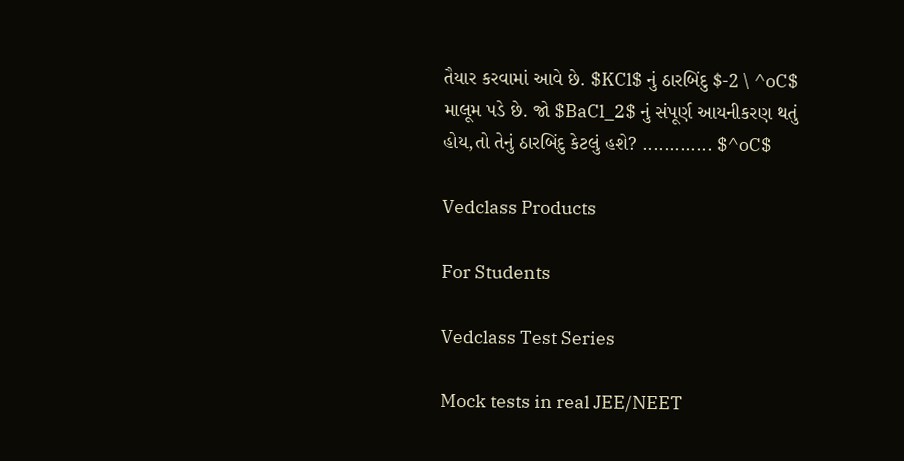તૈયાર કરવામાં આવે છે. $KCl$ નું ઠારબિંદુ $-2 \ ^oC$ માલૂમ પડે છે. જો $BaCl_2$ નું સંપૂર્ણ આયનીકરણ થતું હોય,તો તેનું ઠારબિંદુ કેટલું હશે? ............. $^oC$

Vedclass Products

For Students

Vedclass Test Series

Mock tests in real JEE/NEET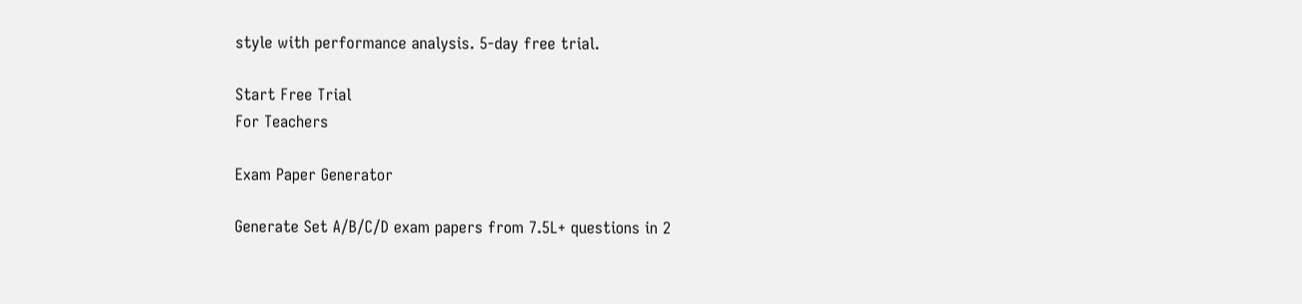style with performance analysis. 5-day free trial.

Start Free Trial
For Teachers

Exam Paper Generator

Generate Set A/B/C/D exam papers from 7.5L+ questions in 2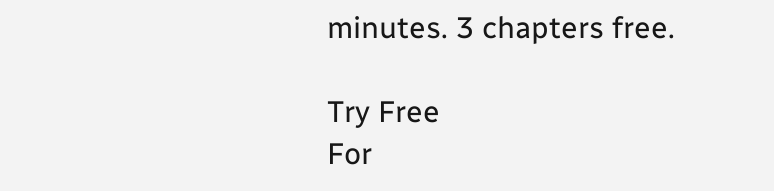minutes. 3 chapters free.

Try Free
For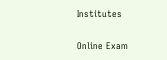Institutes

Online Exam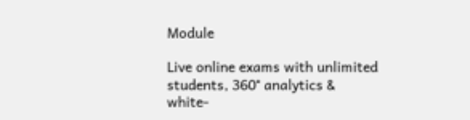Module

Live online exams with unlimited students, 360° analytics & white-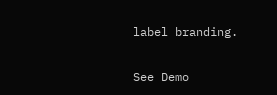label branding.

See Demo